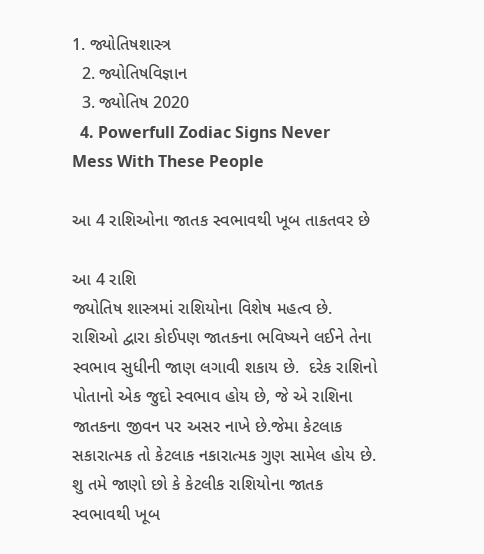1. જ્યોતિષશાસ્ત્ર
  2. જ્યોતિષવિજ્ઞાન
  3. જ્યોતિષ 2020
  4. Powerfull Zodiac Signs Never Mess With These People

આ 4 રાશિઓના જાતક સ્વભાવથી ખૂબ તાકતવર છે

આ 4 રાશિ
જ્યોતિષ શાસ્ત્રમાં રાશિયોના વિશેષ મહત્વ છે. રાશિઓ દ્વારા કોઈપણ જાતકના ભવિષ્યને લઈને તેના સ્વભાવ સુધીની જાણ લગાવી શકાય છે.  દરેક રાશિનો પોતાનો એક જુદો સ્વભાવ હોય છે, જે એ રાશિના જાતકના જીવન પર અસર નાખે છે.જેમા કેટલાક સકારાત્મક તો કેટલાક નકારાત્મક ગુણ સામેલ હોય છે.   શુ તમે જાણો છો કે કેટલીક રાશિયોના જાતક સ્વભાવથી ખૂબ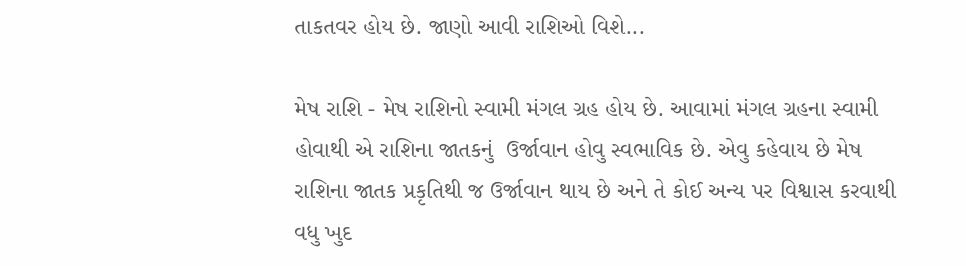તાકતવર હોય છે. જાણો આવી રાશિઓ વિશે...

મેષ રાશિ - મેષ રાશિનો સ્વામી મંગલ ગ્રહ હોય છે. આવામાં મંગલ ગ્રહના સ્વામી હોવાથી એ રાશિના જાતકનું  ઉર્જાવાન હોવુ સ્વભાવિક છે. એવુ કહેવાય છે મેષ રાશિના જાતક પ્રકૃતિથી જ ઉર્જાવાન થાય છે અને તે કોઈ અન્ય પર વિશ્વાસ કરવાથી વધુ ખુદ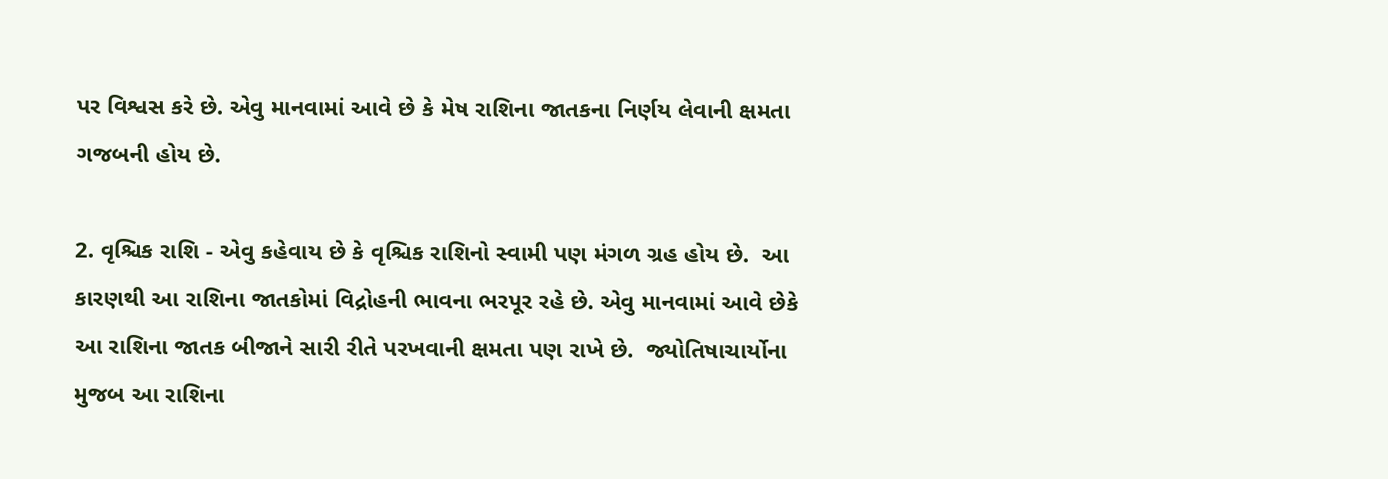પર વિશ્વસ કરે છે. એવુ માનવામાં આવે છે કે મેષ રાશિના જાતકના નિર્ણય લેવાની ક્ષમતા ગજબની હોય છે.

2. વૃશ્ચિક રાશિ - એવુ કહેવાય છે કે વૃશ્ચિક રાશિનો સ્વામી પણ મંગળ ગ્રહ હોય છે.  આ કારણથી આ રાશિના જાતકોમાં વિદ્રોહની ભાવના ભરપૂર રહે છે. એવુ માનવામાં આવે છેકે આ રાશિના જાતક બીજાને સારી રીતે પરખવાની ક્ષમતા પણ રાખે છે.  જ્યોતિષાચાર્યોના મુજબ આ રાશિના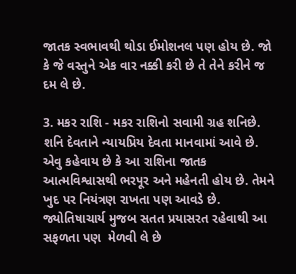જાતક સ્વભાવથી થોડા ઈમોશનલ પણ હોય છે. જો કે જે વસ્તુને એક વાર નક્કી કરી છે તે તેને કરીને જ દમ લે છે.

3. મકર રાશિ - મકર રાશિનો સવામી ગ્રહ શનિછે. શનિ દેવતાને ન્યાયપ્રિય દેવતા માનવામાં આવે છે. એવુ કહેવાય છે કે આ રાશિના જાતક આત્મવિશ્વાસથી ભરપૂર અને મહેનતી હોય છે. તેમને ખુદ પર નિયંત્રણ રાખતા પણ આવડે છે.  જ્યોતિષાચાર્ય મુજબ સતત પ્રયાસરત રહેવાથી આ સફળતા પણ  મેળવી લે છે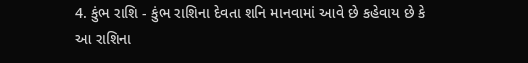4. કુંભ રાશિ - કુંભ રાશિના દેવતા શનિ માનવામાં આવે છે કહેવાય છે કે આ રાશિના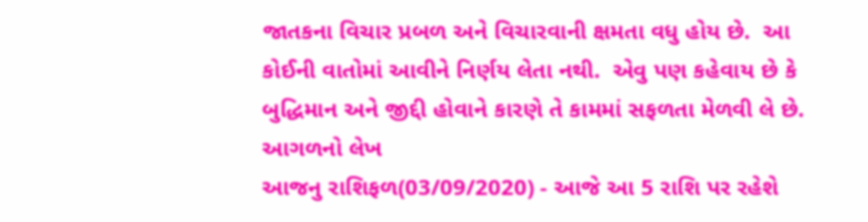જાતકના વિચાર પ્રબળ અને વિચારવાની ક્ષમતા વધુ હોય છે.  આ કોઈની વાતોમાં આવીને નિર્ણય લેતા નથી.  એવુ પણ કહેવાય છે કે બુદ્ધિમાન અને જીદ્દી હોવાને કારણે તે કામમાં સફળતા મેળવી લે છે.
આગળનો લેખ
આજનુ રાશિફળ(03/09/2020) - આજે આ 5 રાશિ પર રહેશે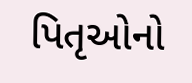પિતૃઓનો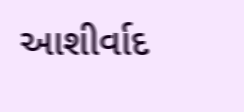આશીર્વાદ